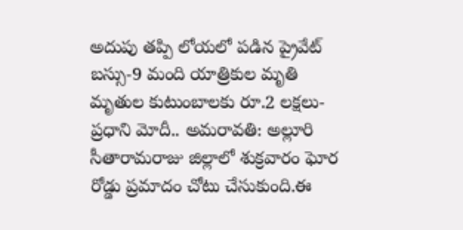అదుపు తప్పి లోయలో పడిన ప్రైవేట్ బస్సు-9 మంది యాత్రికుల మృతి
మృతుల కుటుంబాలకు రూ.2 లక్షలు-ప్రధాని మోదీ.. అమరావతి: అల్లూరి సీతారామరాజు జిల్లాలో శుక్రవారం ఘోర రోడ్డు ప్రమాదం చోటు చేసుకుంది.ఈ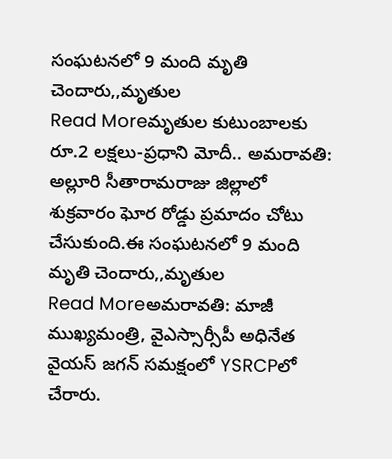సంఘటనలో 9 మంది మృతి చెందారు,,మృతుల
Read Moreమృతుల కుటుంబాలకు రూ.2 లక్షలు-ప్రధాని మోదీ.. అమరావతి: అల్లూరి సీతారామరాజు జిల్లాలో శుక్రవారం ఘోర రోడ్డు ప్రమాదం చోటు చేసుకుంది.ఈ సంఘటనలో 9 మంది మృతి చెందారు,,మృతుల
Read Moreఅమరావతి: మాజీ ముఖ్యమంత్రి, వైఎస్సార్సీపీ అధినేత వైయస్ జగన్ సమక్షంలో YSRCPలో చేరారు.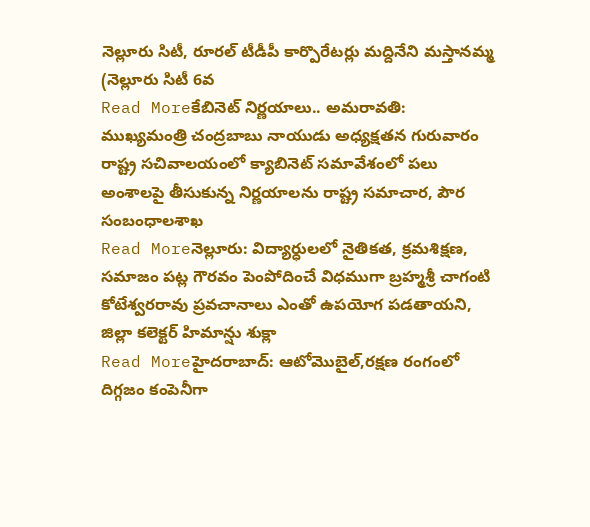నెల్లూరు సిటీ, రూరల్ టీడీపీ కార్పొరేటర్లు మద్దినేని మస్తానమ్మ (నెల్లూరు సిటీ 6వ
Read Moreకేబినెట్ నిర్ణయాలు.. అమరావతి: ముఖ్యమంత్రి చంద్రబాబు నాయుడు అధ్యక్షతన గురువారం రాష్ట్ర సచివాలయంలో క్యాబినెట్ సమావేశంలో పలు అంశాలపై తీసుకున్న నిర్ణయాలను రాష్ట్ర సమాచార, పౌర సంబంధాలశాఖ
Read Moreనెల్లూరు: విద్యార్ధులలో నైతికత, క్రమశిక్షణ, సమాజం పట్ల గౌరవం పెంపోదించే విధముగా బ్రహ్మశ్రీ చాగంటి కోటేశ్వరరావు ప్రవచానాలు ఎంతో ఉపయోగ పడతాయని, జిల్లా కలెక్టర్ హిమాన్షు శుక్లా
Read Moreహైదరాబాద్: ఆటోమొబైల్,రక్షణ రంగంలో దిగ్గజం కంపెనీగా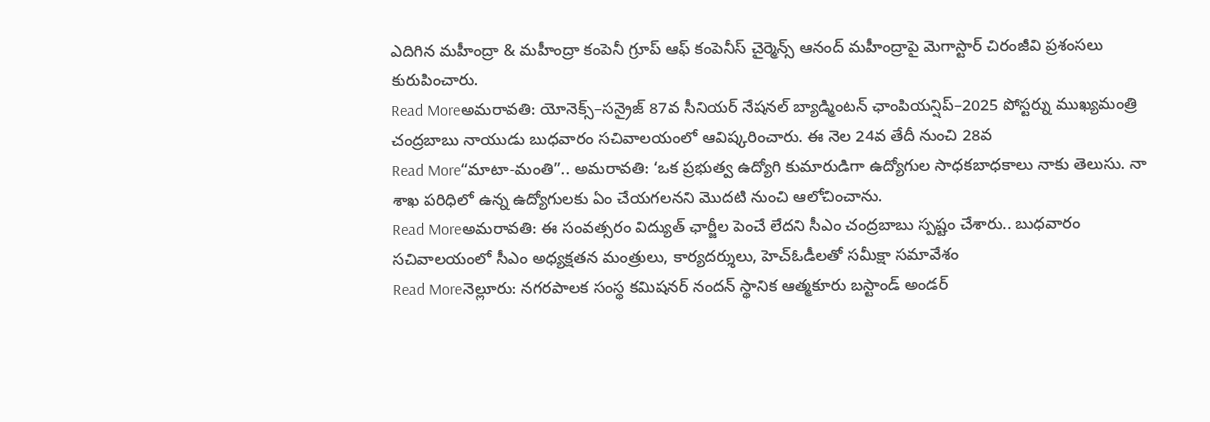ఎదిగిన మహీంద్రా & మహీంద్రా కంపెనీ గ్రూప్ ఆఫ్ కంపెనీస్ చైర్మెన్స్ ఆనంద్ మహీంద్రాపై మెగాస్టార్ చిరంజీవి ప్రశంసలు కురుపించారు.
Read Moreఅమరావతి: యోనెక్స్–సన్రైజ్ 87వ సీనియర్ నేషనల్ బ్యాడ్మింటన్ ఛాంపియన్షిప్–2025 పోస్టర్ను ముఖ్యమంత్రి చంద్రబాబు నాయుడు బుధవారం సచివాలయంలో ఆవిష్కరించారు. ఈ నెల 24వ తేదీ నుంచి 28వ
Read More“మాటా-మంతి”.. అమరావతి: ‘ఒక ప్రభుత్వ ఉద్యోగి కుమారుడిగా ఉద్యోగుల సాధకబాధకాలు నాకు తెలుసు. నా శాఖ పరిధిలో ఉన్న ఉద్యోగులకు ఏం చేయగలనని మొదటి నుంచి ఆలోచించాను.
Read Moreఅమరావతి: ఈ సంవత్సరం విద్యుత్ ఛార్జీల పెంచే లేదని సీఎం చంద్రబాబు స్పష్టం చేశారు.. బుధవారం సచివాలయంలో సీఎం అధ్యక్షతన మంత్రులు, కార్యదర్శులు, హెచ్ఓడీలతో సమీక్షా సమావేశం
Read Moreనెల్లూరు: నగరపాలక సంస్థ కమిషనర్ నందన్ స్థానిక ఆత్మకూరు బస్టాండ్ అండర్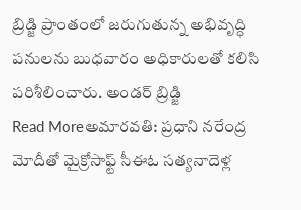బ్రిడ్జి ప్రాంతంలో జరుగుతున్న అభివృద్ధి పనులను బుధవారం అధికారులతో కలిసి పరిశీలించారు. అండర్ బ్రిడ్జి
Read Moreఅమారవతి: ప్రధాని నరేంద్ర మోదీతో మైక్రోసాఫ్ట్ సీఈఓ సత్యనాదెళ్ల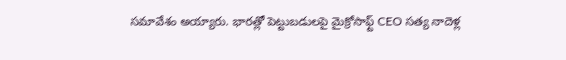సమావేశం అయ్యారు. భారత్లో పెట్టుబడులపై మైక్రోసాఫ్ట్ CEO సత్య నాదెళ్ల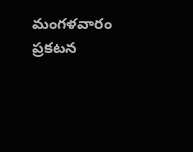మంగళవారం ప్రకటన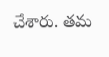చేశారు. తమ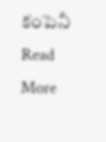కంపెనీ
Read More